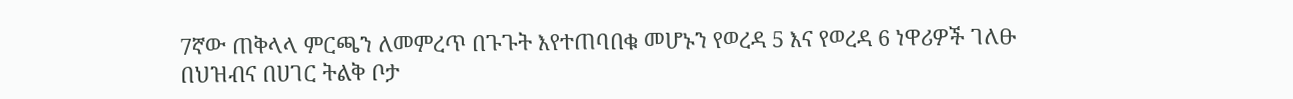7ኛው ጠቅላላ ምርጫን ለመምረጥ በጉጉት እየተጠባበቁ መሆኑን የወረዳ 5 እና የወረዳ 6 ነዋሪዎች ገለፁ
በህዝብና በሀገር ትልቅ ቦታ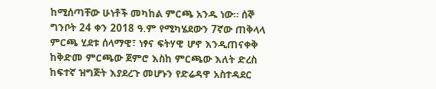ከሚሰጣቸው ሁነቶች መካከል ምርጫ አንዱ ነው። ሰኞ ግንቦት 24 ቀን 2018 ዓ.ም የሚካሄደውን 7ኛው ጠቅላላ ምርጫ ሂደቱ ሰላማዊ፣ ነፃና ፍትሃዊ ሆኖ እንዲጠናቀቅ ከቅድመ ምርጫው ጀምሮ እስከ ምርጫው እለት ድረስ ከፍተኛ ዝግጅት እያደረጉ መሆኑን የድሬዳዋ አስተዳደር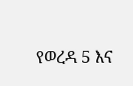የወረዳ 5 እና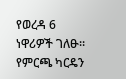የወረዳ 6 ነዋሪዎች ገለፁ። የምርጫ ካርዴን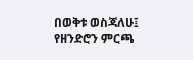በወቅቱ ወስጃለሁ፤ የዘንድሮን ምርጫ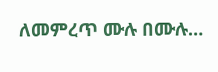ለመምረጥ ሙሉ በሙሉ…